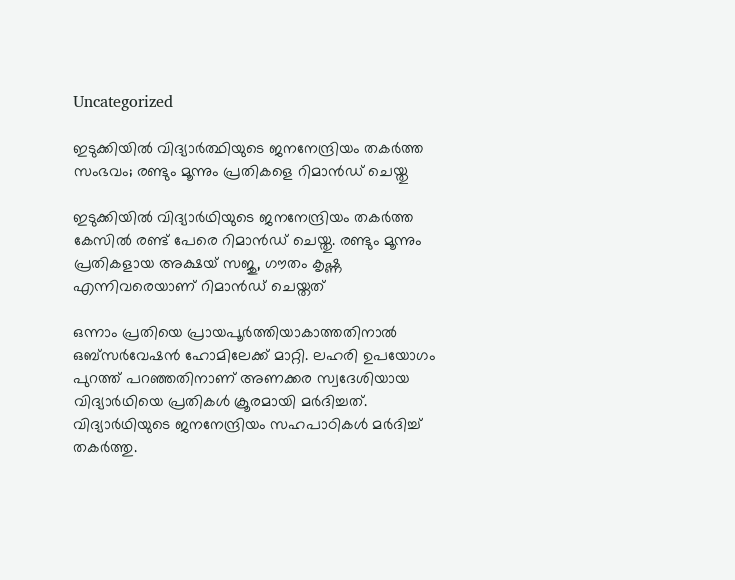Uncategorized

ഇടുക്കിയിൽ വിദ്യാർത്ഥിയുടെ ജനനേന്ദ്രിയം തകർത്ത സംഭവം; രണ്ടും മൂന്നും പ്രതികളെ റിമാൻഡ് ചെയ്തു

ഇടുക്കിയിൽ വിദ്യാർഥിയുടെ ജനനേന്ദ്രിയം തകർത്ത കേസിൽ രണ്ട് പേരെ റിമാൻഡ് ചെയ്തു. രണ്ടും മൂന്നും പ്രതികളായ അക്ഷയ് സജു, ഗൗതം കൃഷ്ണ എന്നിവരെയാണ് റിമാൻഡ് ചെയ്തത്

ഒന്നാം പ്രതിയെ പ്രായപൂർത്തിയാകാത്തതിനാൽ ഒബ്സർവേഷൻ ഹോമിലേക്ക് മാറ്റി. ലഹരി ഉപയോഗം പുറത്ത് പറഞ്ഞതിനാണ് അണക്കര സ്വദേശിയായ വിദ്യാർഥിയെ പ്രതികൾ ക്രൂരമായി മർദിച്ചത്. വിദ്യാർഥിയുടെ ജനനേന്ദ്രിയം സഹപാഠികൾ മർദിച്ച് തകർത്തു.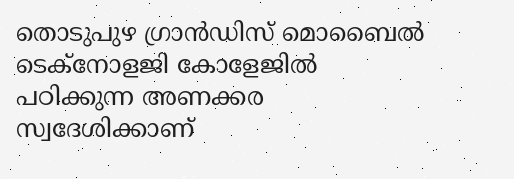തൊടുപുഴ ഗ്രാൻഡിസ് മൊബൈൽ ടെക്നോളജി കോളേജിൽ പഠിക്കുന്ന അണക്കര സ്വദേശിക്കാണ്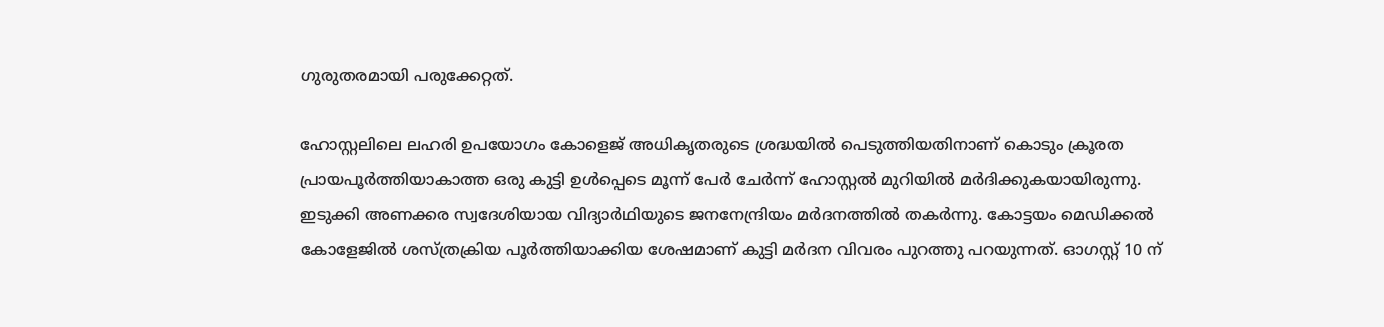ഗുരുതരമായി പരുക്കേറ്റത്.

ഹോസ്റ്റലിലെ ലഹരി ഉപയോഗം കോളെജ് അധികൃതരുടെ ശ്രദ്ധയിൽ പെടുത്തിയതിനാണ് കൊടും ക്രൂരത പ്രായപൂർത്തിയാകാത്ത ഒരു കുട്ടി ഉൾപ്പെടെ മൂന്ന് പേർ ചേർന്ന് ഹോസ്റ്റൽ മുറിയിൽ മർദിക്കുകയായിരുന്നു. ഇടുക്കി അണക്കര സ്വദേശിയായ വിദ്യാർഥിയുടെ ജനനേന്ദ്രിയം മർദനത്തിൽ തകർന്നു. കോട്ടയം മെഡിക്കൽ കോളേജിൽ ശസ്ത്രക്രിയ പൂർത്തിയാക്കിയ ശേഷമാണ് കുട്ടി മർദന വിവരം പുറത്തു പറയുന്നത്. ഓഗസ്റ്റ് 10 ന്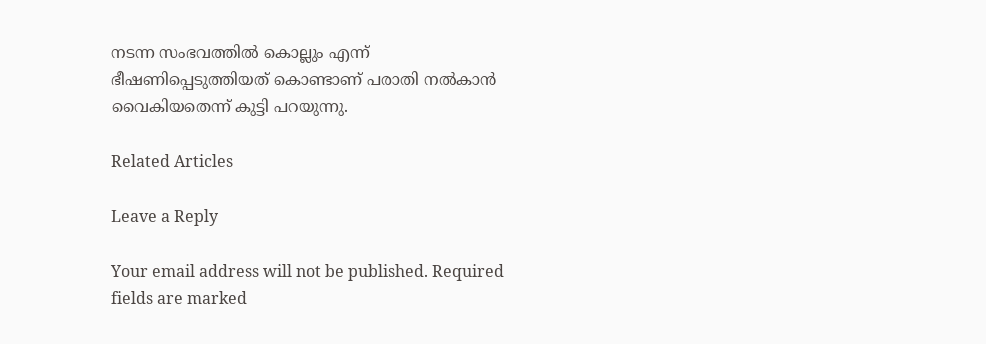നടന്ന സംഭവത്തിൽ കൊല്ലും എന്ന് ഭീഷണിപ്പെടുത്തിയത് കൊണ്ടാണ് പരാതി നൽകാൻ വൈകിയതെന്ന് കുട്ടി പറയുന്നു.

Related Articles

Leave a Reply

Your email address will not be published. Required fields are marked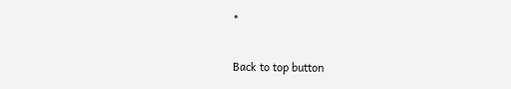*

Back to top button